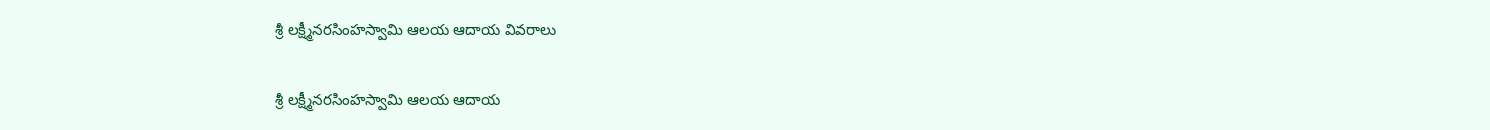శ్రీ లక్ష్మీనరసింహస్వామి ఆలయ ఆదాయ వివరాలు

శ్రీ లక్ష్మీనరసింహస్వామి ఆలయ ఆదాయ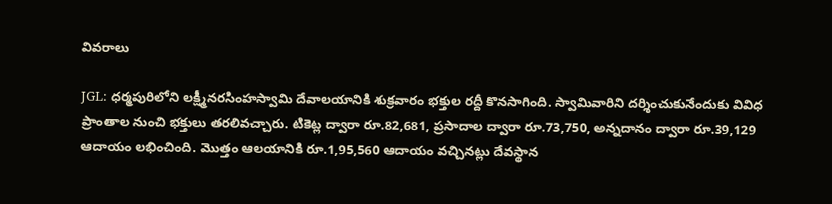వివరాలు

JGL: ధర్మపురిలోని లక్ష్మీనరసింహస్వామి దేవాలయానికి శుక్రవారం భక్తుల రద్దీ కొనసాగింది. స్వామివారిని దర్శించుకునేందుకు వివిధ ప్రాంతాల నుంచి భక్తులు తరలివచ్చారు. టికెట్ల ద్వారా రూ.82,681, ప్రసాదాల ద్వారా రూ.73,750, అన్నదానం ద్వారా రూ.39,129 ఆదాయం లభించింది. మొత్తం ఆలయానికి రూ.1,95,560 ఆదాయం వచ్చినట్లు దేవస్థాన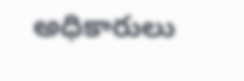అధికారులు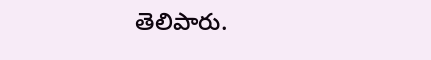తెలిపారు.